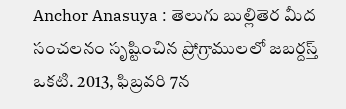Anchor Anasuya : తెలుగు బుల్లితెర మీద సంచలనం సృష్టించిన ప్రోగ్రాములలో జబర్దస్త్ ఒకటి. 2013, ఫిబ్రవరి 7న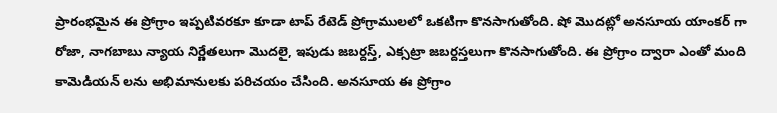ప్రారంభమైన ఈ ప్రోగ్రాం ఇప్పటివరకూ కూడా టాప్ రేటెడ్ ప్రోగ్రాములలో ఒకటిగా కొనసాగుతోంది. షో మొదట్లో అనసూయ యాంకర్ గా రోజా, నాగబాబు న్యాయ నిర్ణేతలుగా మొదలై, ఇపుడు జబర్దస్త్, ఎక్సట్రా జబర్దస్తలుగా కొనసాగుతోంది. ఈ ప్రోగ్రాం ద్వారా ఎంతో మంది కామెడియన్ లను అభిమానులకు పరిచయం చేసింది. అనసూయ ఈ ప్రోగ్రాం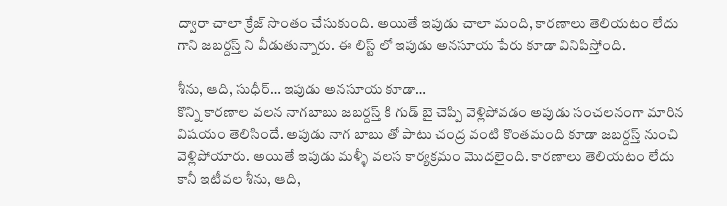ద్వారా చాలా క్రేజ్ సొంతం చేసుకుంది. అయితే ఇపుడు చాలా మంది, కారణాలు తెలియటం లేదు గాని జబర్దస్త్ ని వీడుతున్నారు. ఈ లిస్ట్ లో ఇపుడు అనసూయ పేరు కూడా వినిపిస్తోంది.

శీను, ఆది, సుధీర్… ఇపుడు అనసూయ కూడా…
కొన్ని కారణాల వలన నాగబాబు జబర్దస్త్ కి గుడ్ బై చెప్పి వెళ్లిపోవడం అపుడు సంచలనంగా మారిన విషయం తెలిసిందే. అపుడు నాగ బాబు తో పాటు చంద్ర వంటి కొంతమంది కూడా జబర్దస్త్ నుంచి వెళ్లిపోయారు. అయితే ఇపుడు మళ్ళీ వలస కార్యక్రమం మొదలైంది. కారణాలు తెలియటం లేదు కానీ ఇటీవల శీను, ఆది,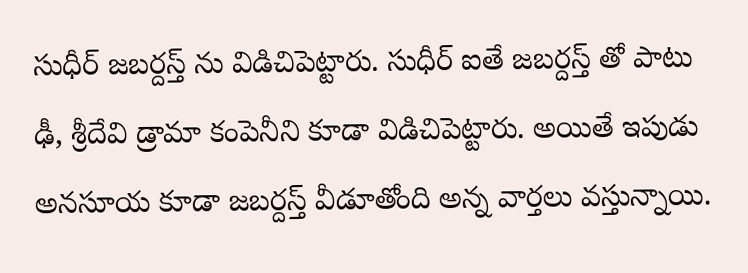సుధీర్ జబర్దస్త్ ను విడిచిపెట్టారు. సుధీర్ ఐతే జబర్దస్త్ తో పాటు ఢీ, శ్రీదేవి డ్రామా కంపెనీని కూడా విడిచిపెట్టారు. అయితే ఇపుడు అనసూయ కూడా జబర్దస్త్ వీడూతోంది అన్న వార్తలు వస్తున్నాయి.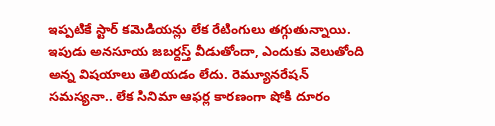ఇప్పటికే స్టార్ కమెడియన్లు లేక రేటింగులు తగ్గుతున్నాయి. ఇపుడు అనసూయ జబర్దస్త్ వీడుతోందా, ఎందుకు వెలుతోంది అన్న విషయాలు తెలియడం లేదు. రెమ్యూనరేషన్ సమస్యనా.. లేక సినిమా ఆఫర్ల కారణంగా షోకి దూరం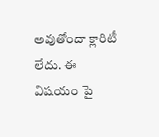అవుతోందా క్లారిటీ లేదు. ఈ విషయం పై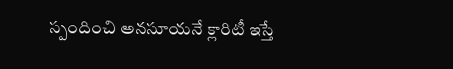స్పందించి అనసూయనే క్లారిటీ ఇస్తే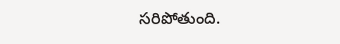సరిపోతుంది.